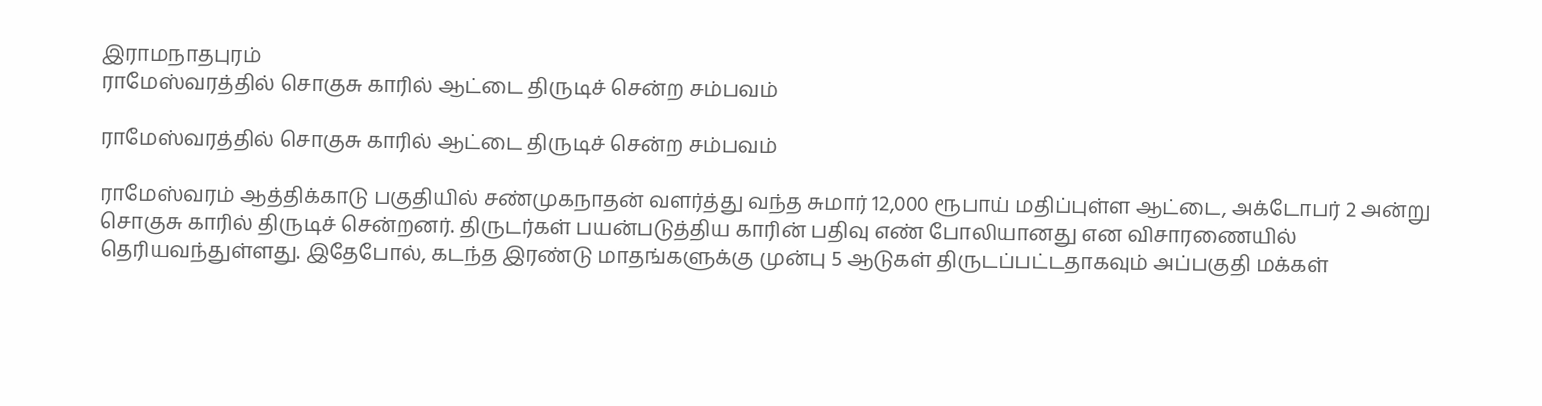இராமநாதபுரம்
ராமேஸ்வரத்தில் சொகுசு காரில் ஆட்டை திருடிச் சென்ற சம்பவம்

ராமேஸ்வரத்தில் சொகுசு காரில் ஆட்டை திருடிச் சென்ற சம்பவம்

ராமேஸ்வரம் ஆத்திக்காடு பகுதியில் சண்முகநாதன் வளர்த்து வந்த சுமார் 12,000 ரூபாய் மதிப்புள்ள ஆட்டை, அக்டோபர் 2 அன்று சொகுசு காரில் திருடிச் சென்றனர். திருடர்கள் பயன்படுத்திய காரின் பதிவு எண் போலியானது என விசாரணையில் தெரியவந்துள்ளது. இதேபோல், கடந்த இரண்டு மாதங்களுக்கு முன்பு 5 ஆடுகள் திருடப்பட்டதாகவும் அப்பகுதி மக்கள்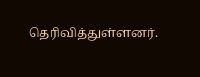தெரிவித்துள்ளனர்.